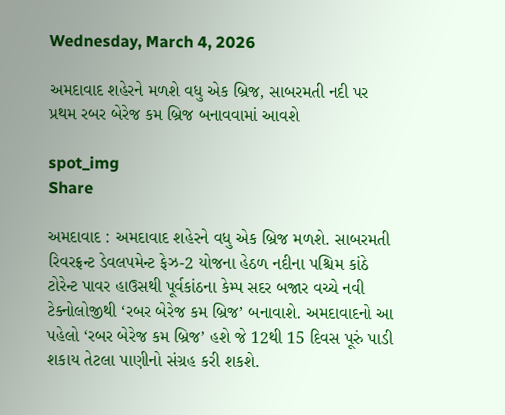Wednesday, March 4, 2026

અમદાવાદ શહેરને મળશે વધુ એક બ્રિજ, સાબરમતી નદી પર પ્રથમ રબર બેરેજ કમ બ્રિજ બનાવવામાં આવશે

spot_img
Share

અમદાવાદ : અમદાવાદ શહેરને વધુ એક બ્રિજ મળશે. સાબરમતી રિવરફ્રન્ટ ડેવલપમેન્ટ ફેઝ-2 યોજના હેઠળ નદીના પશ્ચિમ કાંઠે ટોરેન્ટ પાવર હાઉસથી પૂર્વકાંઠના કેમ્પ સદર બજાર વચ્ચે નવી ટેક્નોલોજીથી ‘રબર બેરેજ કમ બ્રિજ’ બનાવાશે. અમદાવાદનો આ પહેલો ‘રબર બેરેજ કમ બ્રિજ’ હશે જે 12થી 15 દિવસ પૂરું પાડી શકાય તેટલા પાણીનો સંગ્રહ કરી શકશે.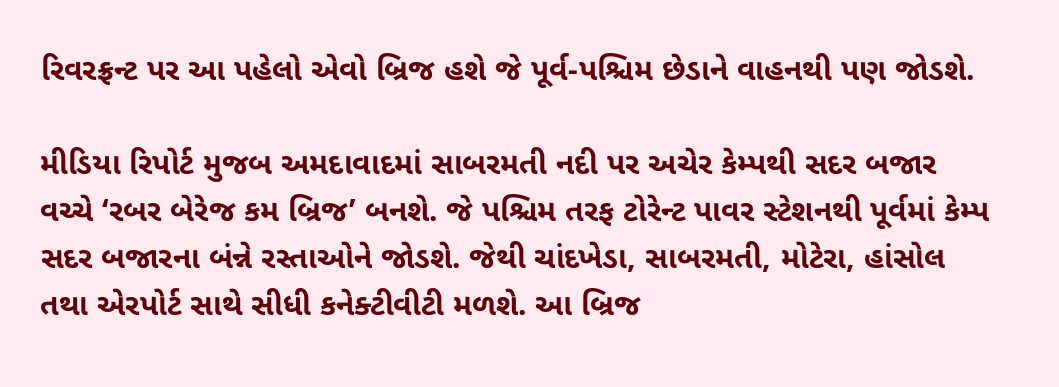રિવરફ્રન્ટ પર આ પહેલો એવો બ્રિજ હશે જે પૂર્વ-પશ્ચિમ છેડાને વાહનથી પણ જોડશે.

મીડિયા રિપોર્ટ મુજબ અમદાવાદમાં સાબરમતી નદી પર અચેર કેમ્પથી સદર બજાર વચ્ચે ‘રબર બેરેજ કમ બ્રિજ’ બનશે. જે પશ્ચિમ તરફ ટોરેન્ટ પાવર સ્ટેશનથી પૂર્વમાં કેમ્પ સદર બજારના બંન્ને રસ્તાઓને જોડશે. જેથી ચાંદખેડા, સાબરમતી, મોટેરા, હાંસોલ તથા એરપોર્ટ સાથે સીધી કનેક્ટીવીટી મળશે. આ બ્રિજ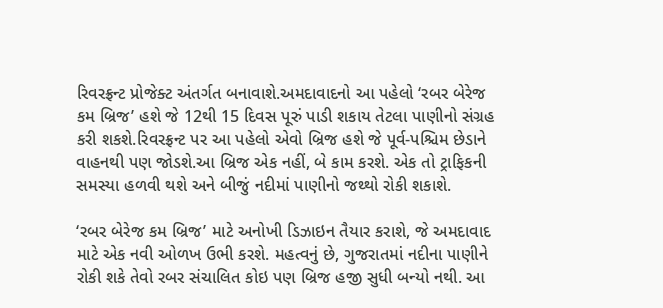રિવરફ્રન્ટ પ્રોજેક્ટ અંતર્ગત બનાવાશે.અમદાવાદનો આ પહેલો ‘રબર બેરેજ કમ બ્રિજ’ હશે જે 12થી 15 દિવસ પૂરું પાડી શકાય તેટલા પાણીનો સંગ્રહ કરી શકશે.રિવરફ્રન્ટ પર આ પહેલો એવો બ્રિજ હશે જે પૂર્વ-પશ્ચિમ છેડાને વાહનથી પણ જોડશે.આ બ્રિજ એક નહીં, બે કામ કરશે. એક તો ટ્રાફિકની સમસ્યા હળવી થશે અને બીજું નદીમાં પાણીનો જથ્થો રોકી શકાશે.

‘રબર બેરેજ કમ બ્રિજ’ માટે અનોખી ડિઝાઇન તૈયાર કરાશે, જે અમદાવાદ માટે એક નવી ઓળખ ઉભી કરશે. મહત્વનું છે, ગુજરાતમાં નદીના પાણીને રોકી શકે તેવો રબર સંચાલિત કોઇ પણ બ્રિજ હજી સુધી બન્યો નથી. આ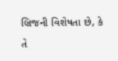બ્રિજની વિશેષતા છે, કે તે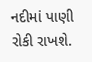નદીમાં પાણી રોકી રાખશે.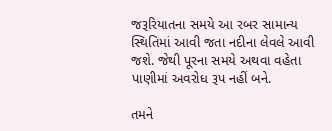જરૂરિયાતના સમયે આ રબર સામાન્ય સ્થિતિમાં આવી જતા નદીના લેવલે આવી જશે. જેથી પૂરના સમયે અથવા વહેતા પાણીમાં અવરોધ રૂપ નહીં બને.

તમને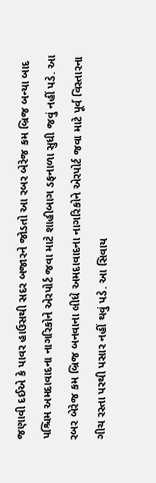જણાવી દઈએ કે પાવર હાઉસથી સદર બજારને જોડતો આ રબર બેરેજ કમ બ્રિજ બન્યા બાદ પશ્ચિમ અમદાવાદના નાગરિકોને એરપોર્ટ જવા માટે શાહીબાગ ડફનાળા સુધી જવું નહીં પડે. આ રબર બેરેજ કમ બ્રિજ બનવાના લીધે અમદાવાદના નાગરિકોને એરપોર્ટ જવા માટે પૂર્વ વિસ્તારના ગીચ રસ્તા પરથી પસાર નહીં થવું પડે. આ સિવાય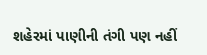શહેરમાં પાણીની તંગી પણ નહીં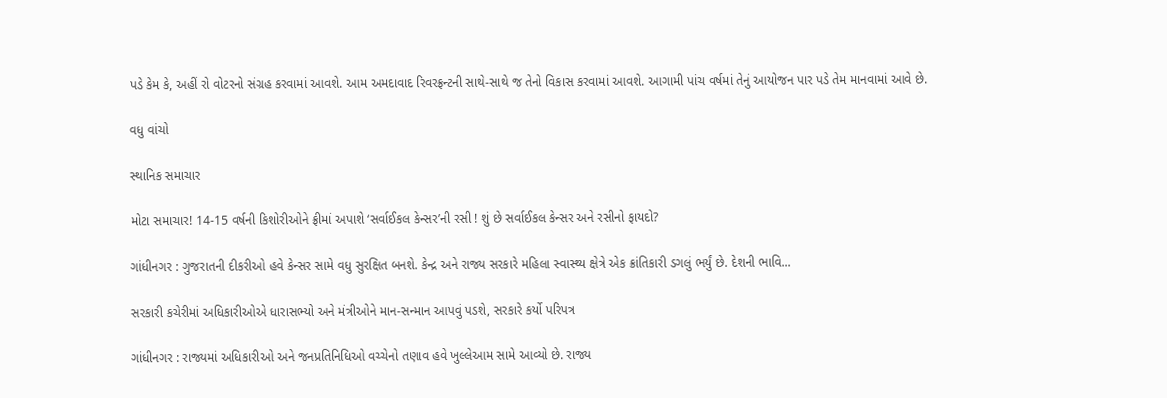પડે કેમ કે, અહીં રો વોટરનો સંગ્રહ કરવામાં આવશે. આમ અમદાવાદ રિવરફ્રન્ટની સાથે-સાથે જ તેનો વિકાસ કરવામાં આવશે. આગામી પાંચ વર્ષમાં તેનું આયોજન પાર પડે તેમ માનવામાં આવે છે.

વધુ વાંચો

સ્થાનિક સમાચાર

મોટા સમાચાર! 14-15 વર્ષની કિશોરીઓને ફ્રીમાં અપાશે ‘સર્વાઈકલ કેન્સર’ની રસી ! શું છે સર્વાઈકલ કેન્સર અને રસીનો ફાયદો?

ગાંધીનગર : ગુજરાતની દીકરીઓ હવે કેન્સર સામે વધુ સુરક્ષિત બનશે. કેન્દ્ર અને રાજ્ય સરકારે મહિલા સ્વાસ્થ્ય ક્ષેત્રે એક ક્રાંતિકારી ડગલું ભર્યું છે. દેશની ભાવિ...

સરકારી કચેરીમાં અધિકારીઓએ ધારાસભ્યો અને મંત્રીઓને માન-સન્માન આપવું પડશે, સરકારે કર્યો પરિપત્ર

ગાંધીનગર : રાજ્યમાં અધિકારીઓ અને જનપ્રતિનિધિઓ વચ્ચેનો તણાવ હવે ખુલ્લેઆમ સામે આવ્યો છે. રાજ્ય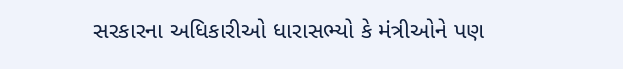સરકારના અધિકારીઓ ધારાસભ્યો કે મંત્રીઓને પણ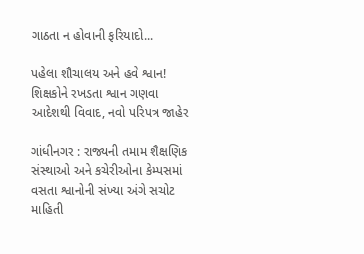ગાઠતા ન હોવાની ફરિયાદો...

પહેલા શૌચાલય અને હવે શ્વાન! શિક્ષકોને રખડતા શ્વાન ગણવા આદેશથી વિવાદ, નવો પરિપત્ર જાહેર

ગાંધીનગર : રાજ્યની તમામ શૈક્ષણિક સંસ્થાઓ અને કચેરીઓના કેમ્પસમાં વસતા શ્વાનોની સંખ્યા અંગે સચોટ માહિતી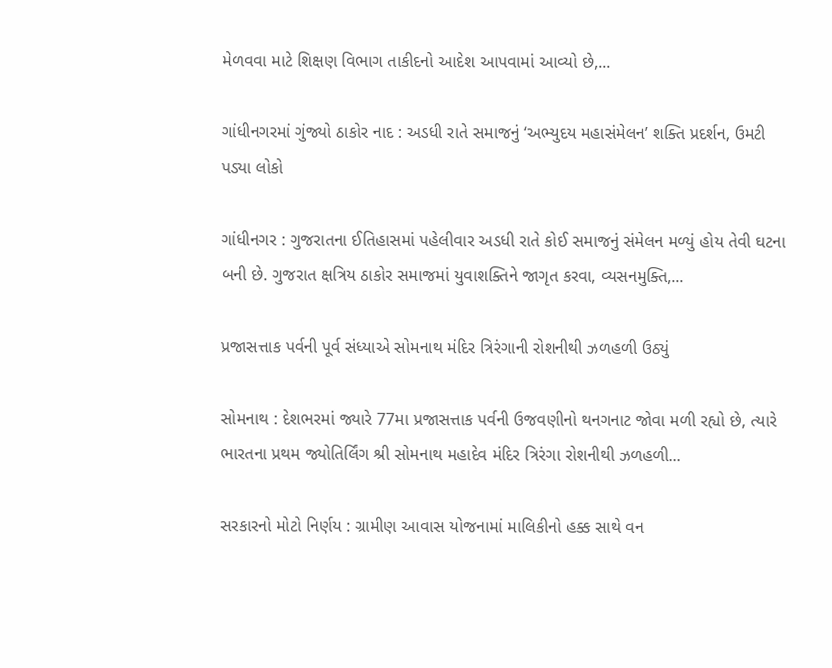મેળવવા માટે શિક્ષણ વિભાગ તાકીદનો આદેશ આપવામાં આવ્યો છે,...

ગાંધીનગરમાં ગુંજ્યો ઠાકોર નાદ : અડધી રાતે સમાજનું ‘અભ્યુદય મહાસંમેલન’ શક્તિ પ્રદર્શન, ઉમટી પડ્યા લોકો

ગાંધીનગર : ગુજરાતના ઈતિહાસમાં પહેલીવાર અડધી રાતે કોઈ સમાજનું સંમેલન મળ્યું હોય તેવી ઘટના બની છે. ગુજરાત ક્ષત્રિય ઠાકોર સમાજમાં યુવાશક્તિને જાગૃત કરવા, વ્યસનમુક્તિ,...

પ્રજાસત્તાક પર્વની પૂર્વ સંધ્યાએ સોમનાથ મંદિર ત્રિરંગાની રોશનીથી ઝળહળી ઉઠ્યું

સોમનાથ : દેશભરમાં જ્યારે 77મા પ્રજાસત્તાક પર્વની ઉજવણીનો થનગનાટ જોવા મળી રહ્યો છે, ત્યારે ભારતના પ્રથમ જ્યોતિર્લિંગ શ્રી સોમનાથ મહાદેવ મંદિર ત્રિરંગા રોશનીથી ઝળહળી...

સરકારનો મોટો નિર્ણય : ગ્રામીણ આવાસ યોજનામાં માલિકીનો હક્ક સાથે વન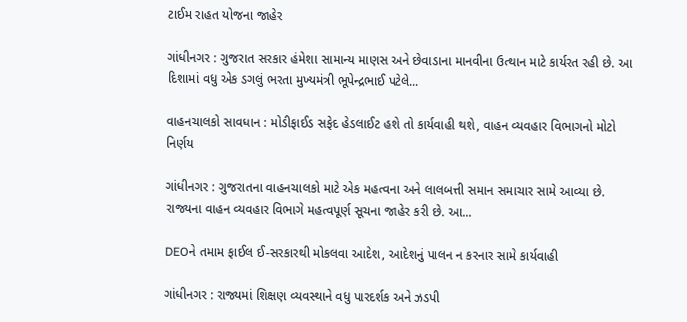ટાઈમ રાહત યોજના જાહેર

ગાંધીનગર : ગુજરાત સરકાર હંમેશા સામાન્ય માણસ અને છેવાડાના માનવીના ઉત્થાન માટે કાર્યરત રહી છે. આ દિશામાં વધુ એક ડગલું ભરતા મુખ્યમંત્રી ભૂપેન્દ્રભાઈ પટેલે...

વાહનચાલકો સાવધાન : મોડીફાઈડ સફેદ હેડલાઈટ હશે તો કાર્યવાહી થશે, વાહન વ્યવહાર વિભાગનો મોટો નિર્ણય

ગાંધીનગર : ગુજરાતના વાહનચાલકો માટે એક મહત્વના અને લાલબત્તી સમાન સમાચાર સામે આવ્યા છે. રાજ્યના વાહન વ્યવહાર વિભાગે મહત્વપૂર્ણ સૂચના જાહેર કરી છે. આ...

DEOને તમામ ફાઈલ ઈ-સરકારથી મોકલવા આદેશ, આદેશનું પાલન ન કરનાર સામે કાર્યવાહી

ગાંધીનગર : રાજ્યમાં શિક્ષણ વ્યવસ્થાને વધુ પારદર્શક અને ઝડપી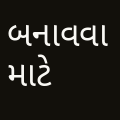બનાવવા માટે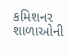કમિશનર શાળાઓની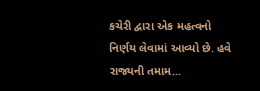કચેરી દ્વારા એક મહત્વનો નિર્ણય લેવામાં આવ્યો છે. હવે રાજ્યની તમામ...